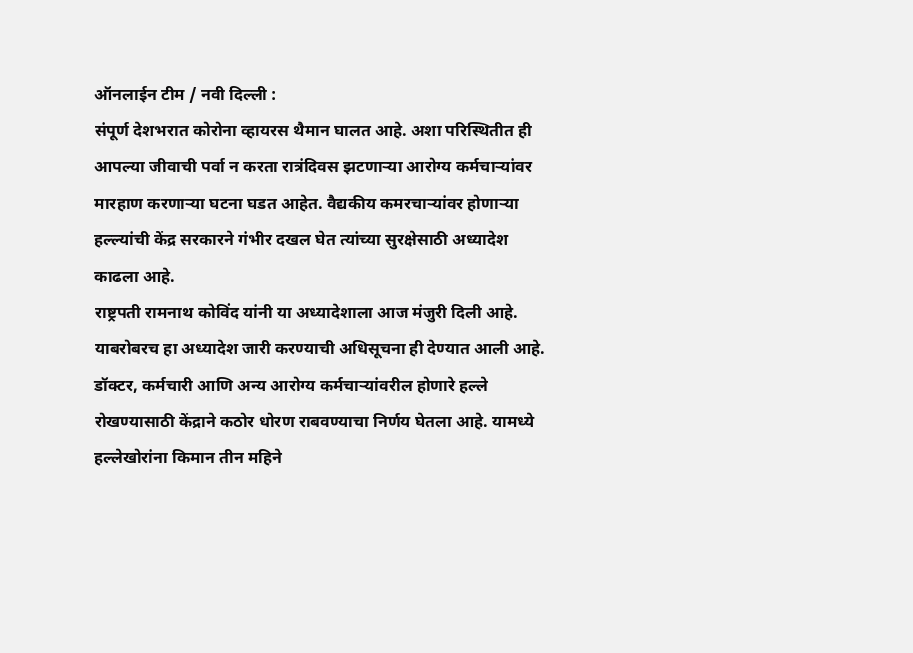ऑनलाईन टीम / नवी दिल्ली :
संपूर्ण देशभरात कोरोना व्हायरस थैमान घालत आहे. अशा परिस्थितीत ही आपल्या जीवाची पर्वा न करता रात्रंदिवस झटणाऱ्या आरोग्य कर्मचाऱ्यांवर मारहाण करणाऱ्या घटना घडत आहेत. वैद्यकीय कमरचाऱ्यांवर होणाऱ्या हल्ल्यांची केंद्र सरकारने गंभीर दखल घेत त्यांच्या सुरक्षेसाठी अध्यादेश काढला आहे.
राष्ट्रपती रामनाथ कोविंद यांनी या अध्यादेशाला आज मंजुरी दिली आहे. याबरोबरच हा अध्यादेश जारी करण्याची अधिसूचना ही देण्यात आली आहे.
डॉक्टर, कर्मचारी आणि अन्य आरोग्य कर्मचाऱ्यांवरील होणारे हल्ले रोखण्यासाठी केंद्राने कठोर धोरण राबवण्याचा निर्णय घेतला आहे. यामध्ये हल्लेखोरांना किमान तीन महिने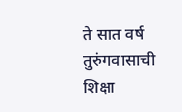ते सात वर्ष तुरुंगवासाची शिक्षा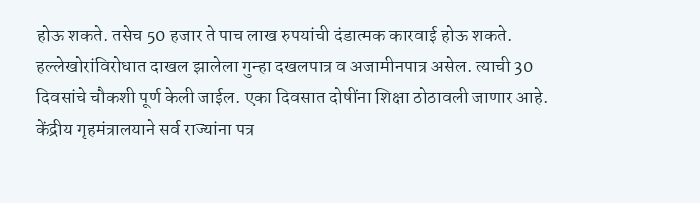होऊ शकते. तसेच 50 हजार ते पाच लाख रुपयांची दंडात्मक कारवाई होऊ शकते. हल्लेखोरांविरोधात दाखल झालेला गुन्हा दखलपात्र व अजामीनपात्र असेल. त्याची 30 दिवसांचे चौकशी पूर्ण केली जाईल. एका दिवसात दोषींना शिक्षा ठोठावली जाणार आहे.
केंद्रीय गृहमंत्रालयाने सर्व राज्यांना पत्र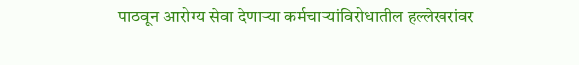पाठवून आरोग्य सेवा देणाऱ्या कर्मचाऱ्यांविरोधातील हल्लेखरांवर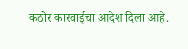कठोर कारवाईचा आदेश दिला आहे.